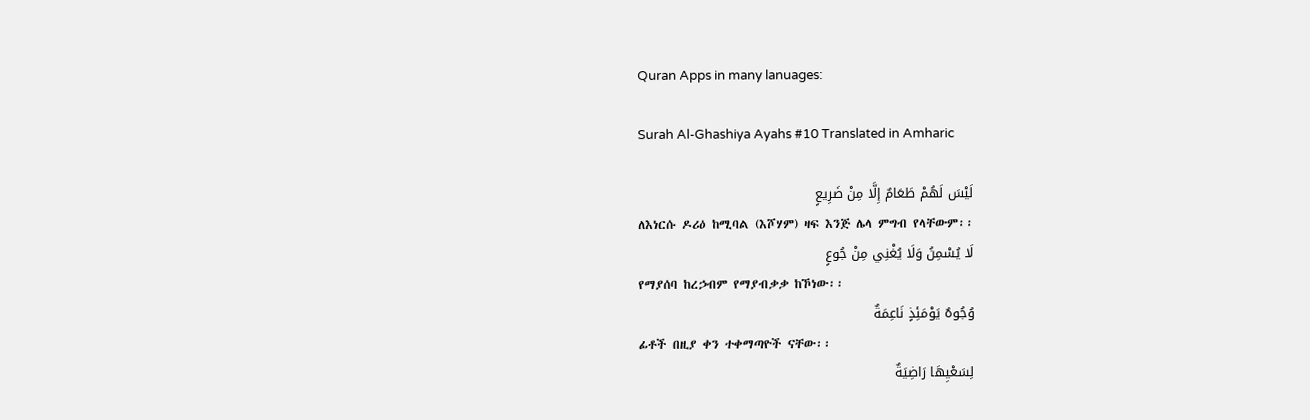Quran Apps in many lanuages:

Surah Al-Ghashiya Ayahs #10 Translated in Amharic

لَيْسَ لَهُمْ طَعَامٌ إِلَّا مِنْ ضَرِيعٍ
ለእነርሱ ዶሪዕ ከሚባል (እሾሃም) ዛፍ እንጅ ሌላ ምግብ የላቸውም፡፡
لَا يُسْمِنُ وَلَا يُغْنِي مِنْ جُوعٍ
የማያሰባ ከረኃብም የማያብቃቃ ከኾነው፡፡
وُجُوهٌ يَوْمَئِذٍ نَاعِمَةٌ
ፊቶች በዚያ ቀን ተቀማጣዮች ናቸው፡፡
لِسَعْيِهَا رَاضِيَةٌ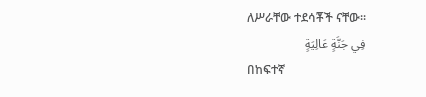ለሥራቸው ተደሳቾች ናቸው፡፡
فِي جَنَّةٍ عَالِيَةٍ
በከፍተኛ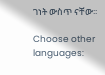ገነት ውስጥ ናቸው፡፡

Choose other languages: